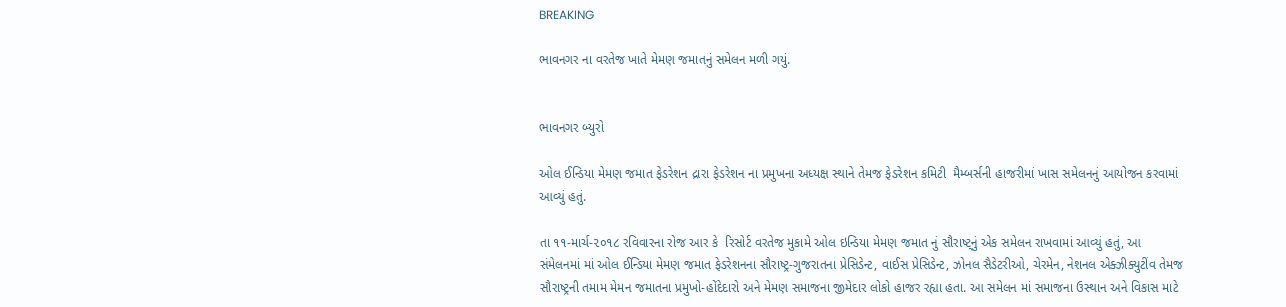BREAKING

ભાવનગર ના વરતેજ ખાતે મેમણ જમાતનું સમેલન મળી ગયું.


ભાવનગર બ્યુરો

ઓલ ઈન્ડિયા મેમણ જમાત ફેડરેશન દ્રારા ફેડરેશન ના પ્રમુખના અધ્યક્ષ સ્થાને તેમજ ફેડરેશન કમિટી  મૈમ્બર્સની હાજરીમાં ખાસ સમેલનનું આયોજન કરવામાં આવ્યું હતું.

તા ૧૧-માર્ચ-૨૦૧૮ રવિવારના રોજ આર કે  રિસોર્ટ વરતેજ મુકામે ઓલ ઇન્ડિયા મેમણ જમાત નું સૌરાષ્ટ્નું એક સમેલન રાખવામાં આવ્યું હતું, આ સંમેલનમાં માં ઓલ ઈન્ડિયા મેમણ જમાત ફેડરેશનના સૌરાષ્ટ્ર-ગુજરાતના પ્રેસિડેન્ટ, વાઈસ પ્રેસિડેન્ટ, ઝોનલ સૈડેટરીઓ, ચેરમેન, નેશનલ એક્ઝીક્યુટીંવ તેમજ સૌરાષ્ટ્રની તમામ મેમન જમાતના પ્રમુખો-હોંદેદારો અને મેમણ સમાજના જીમેદાર લોકો હાજર રહ્યા હતા. આ સમેલન માં સમાજના ઉસ્થાન અને વિકાસ માટે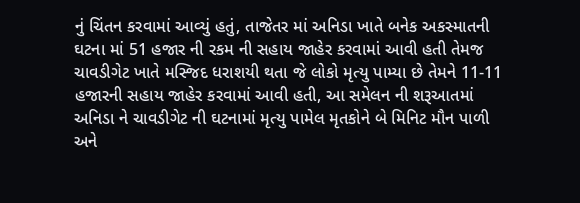નું ચિંતન કરવામાં આવ્યું હતું, તાજેતર માં અનિડા ખાતે બનેક અકસ્માતની ઘટના માં 51 હજાર ની રકમ ની સહાય જાહેર કરવામાં આવી હતી તેમજ ચાવડીગેટ ખાતે મસ્જિદ ધરાશયી થતા જે લોકો મૃત્યુ પામ્યા છે તેમને 11-11 હજારની સહાય જાહેર કરવામાં આવી હતી, આ સમેલન ની શરૂઆતમાં અનિડા ને ચાવડીગેટ ની ઘટનામાં મૃત્યુ પામેલ મૃતકોને બે મિનિટ મૌન પાળી અને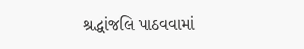શ્રદ્ધાંજલિ પાઠવવામાં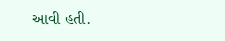આવી હતી.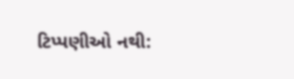ટિપ્પણીઓ નથી: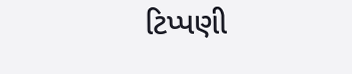ટિપ્પણી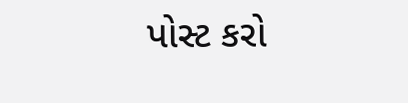પોસ્ટ કરો